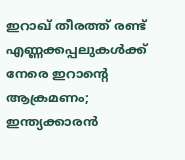ഇറാഖ് തീരത്ത് രണ്ട് എണ്ണക്കപ്പലുകൾക്ക് നേരെ ഇറാന്റെ ആക്രമണം; ഇന്ത്യക്കാരൻ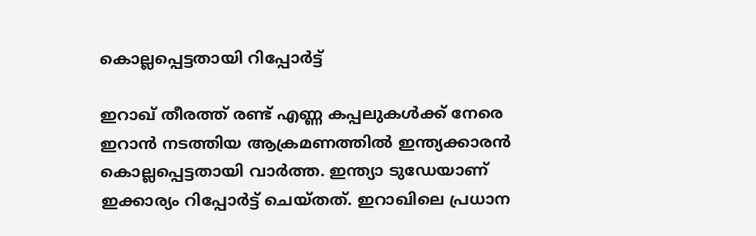കൊല്ലപ്പെട്ടതായി റിപ്പോർട്ട്

ഇറാഖ് തീരത്ത് രണ്ട് എണ്ണ കപ്പലുകൾക്ക് നേരെ ഇറാൻ നടത്തിയ ആക്രമണത്തിൽ ഇന്ത്യക്കാരൻ കൊല്ലപ്പെട്ടതായി വാർത്ത. ഇന്ത്യാ ടുഡേയാണ് ഇക്കാര്യം റിപ്പോർട്ട് ചെയ്തത്. ഇറാഖിലെ പ്രധാന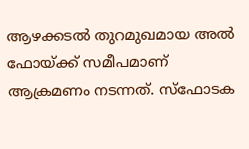ആഴക്കടൽ തുറമുഖമായ അൽ ഫോയ്ക്ക് സമീപമാണ് ആക്രമണം നടന്നത്. സ്ഫോടക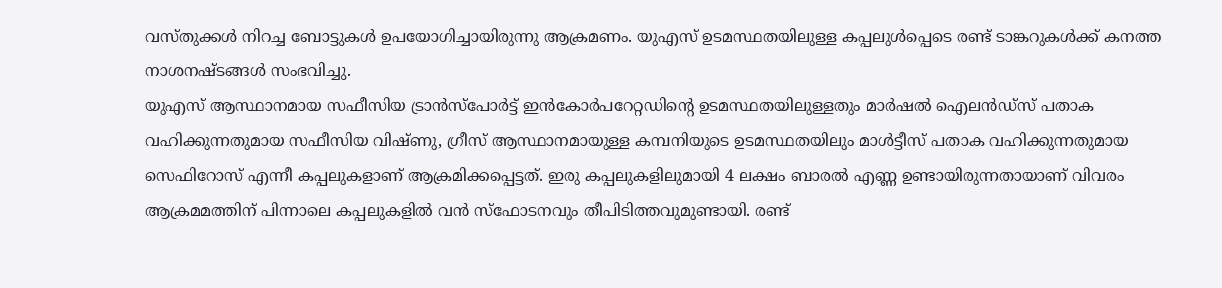വസ്തുക്കൾ നിറച്ച ബോട്ടുകൾ ഉപയോഗിച്ചായിരുന്നു ആക്രമണം. യുഎസ് ഉടമസ്ഥതയിലുള്ള കപ്പലുൾപ്പെടെ രണ്ട് ടാങ്കറുകൾക്ക് കനത്ത നാശനഷ്ടങ്ങൾ സംഭവിച്ചു.
യുഎസ് ആസ്ഥാനമായ സഫീസിയ ട്രാൻസ്പോർട്ട് ഇൻകോർപറേറ്റഡിന്റെ ഉടമസ്ഥതയിലുള്ളതും മാർഷൽ ഐലൻഡ്സ് പതാക വഹിക്കുന്നതുമായ സഫീസിയ വിഷ്ണു, ഗ്രീസ് ആസ്ഥാനമായുള്ള കമ്പനിയുടെ ഉടമസ്ഥതയിലും മാൾട്ടീസ് പതാക വഹിക്കുന്നതുമായ സെഫിറോസ് എന്നീ കപ്പലുകളാണ് ആക്രമിക്കപ്പെട്ടത്. ഇരു കപ്പലുകളിലുമായി 4 ലക്ഷം ബാരൽ എണ്ണ ഉണ്ടായിരുന്നതായാണ് വിവരം
ആക്രമമത്തിന് പിന്നാലെ കപ്പലുകളിൽ വൻ സ്ഫോടനവും തീപിടിത്തവുമുണ്ടായി. രണ്ട്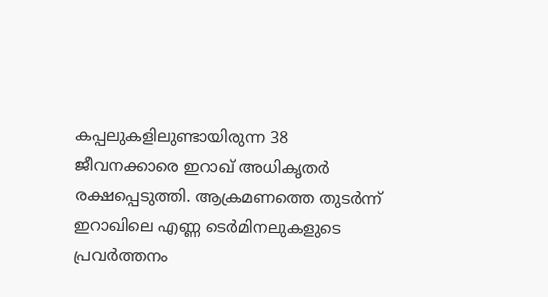കപ്പലുകളിലുണ്ടായിരുന്ന 38 ജീവനക്കാരെ ഇറാഖ് അധികൃതർ രക്ഷപ്പെടുത്തി. ആക്രമണത്തെ തുടർന്ന് ഇറാഖിലെ എണ്ണ ടെർമിനലുകളുടെ പ്രവർത്തനം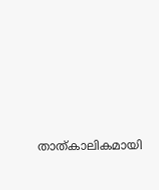താത്കാലികമായി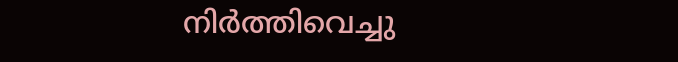നിർത്തിവെച്ചു